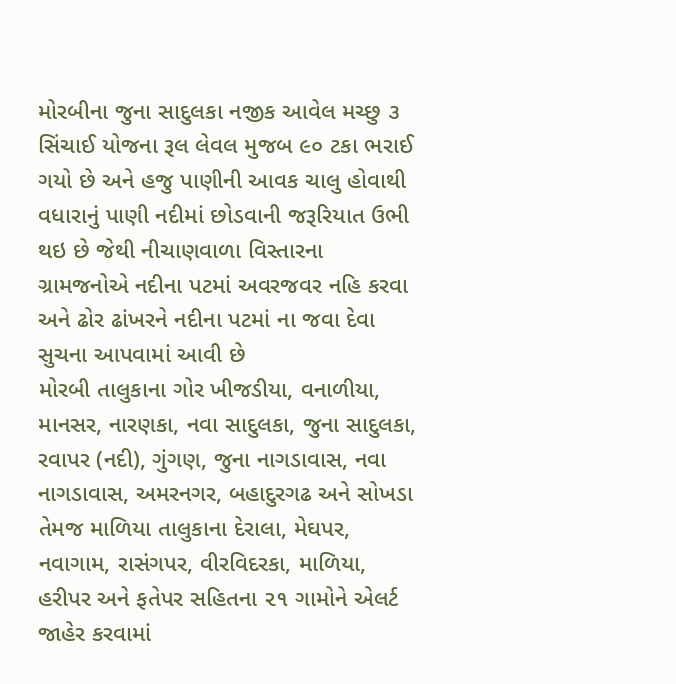મોરબીના જુના સાદુલકા નજીક આવેલ મચ્છુ ૩ સિંચાઈ યોજના રૂલ લેવલ મુજબ ૯૦ ટકા ભરાઈ ગયો છે અને હજુ પાણીની આવક ચાલુ હોવાથી વધારાનું પાણી નદીમાં છોડવાની જરૂરિયાત ઉભી થઇ છે જેથી નીચાણવાળા વિસ્તારના ગ્રામજનોએ નદીના પટમાં અવરજવર નહિ કરવા અને ઢોર ઢાંખરને નદીના પટમાં ના જવા દેવા સુચના આપવામાં આવી છે
મોરબી તાલુકાના ગોર ખીજડીયા, વનાળીયા, માનસર, નારણકા, નવા સાદુલકા, જુના સાદુલકા, રવાપર (નદી), ગુંગણ, જુના નાગડાવાસ, નવા નાગડાવાસ, અમરનગર, બહાદુરગઢ અને સોખડા તેમજ માળિયા તાલુકાના દેરાલા, મેઘપર, નવાગામ, રાસંગપર, વીરવિદરકા, માળિયા, હરીપર અને ફતેપર સહિતના ૨૧ ગામોને એલર્ટ જાહેર કરવામાં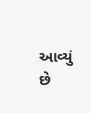આવ્યું છે